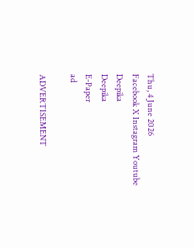Thu, 4 June 2026
Facebook X Instagram Youtube
Deepika
Deepika
E-Paper
ad

ADVERTISEMENT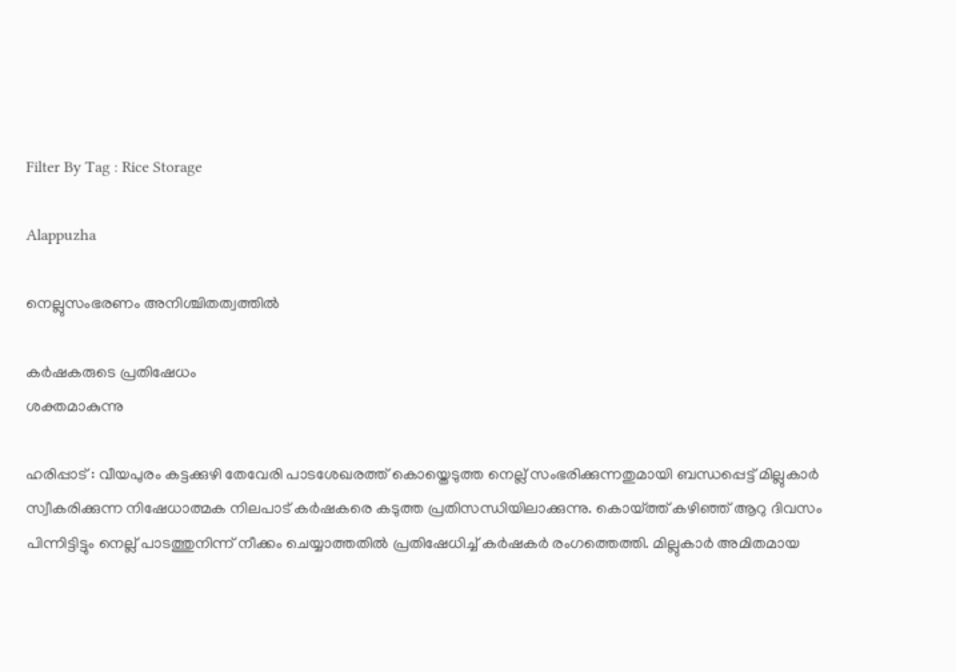Filter By Tag : Rice Storage

Alappuzha

നെല്ലുസംഭരണം അനിശ്ചിതത്വത്തിൽ

കർഷകരുടെ പ്രതിഷേധം
ശക്തമാകുന്നു

ഹരിപ്പാട് : വീയപുരം കട്ടക്കുഴി തേവേരി പാടശേഖരത്ത് കൊയ്തെടുത്ത നെല്ല് സംഭരിക്കുന്നതുമായി ബന്ധപ്പെട്ട് മില്ലുകാർ സ്വീകരിക്കുന്ന നിഷേധാത്മക നിലപാട് കർഷകരെ കടുത്ത പ്രതിസന്ധിയിലാക്കുന്നു. കൊയ്ത്ത് കഴിഞ്ഞ് ആറു ദിവസം പിന്നിട്ടിട്ടും നെല്ല് പാടത്തുനിന്ന് നീക്കം ചെയ്യാത്തതിൽ പ്രതിഷേധിച്ച് കർഷകർ രംഗത്തെത്തി. മില്ലുകാർ അമിതമായ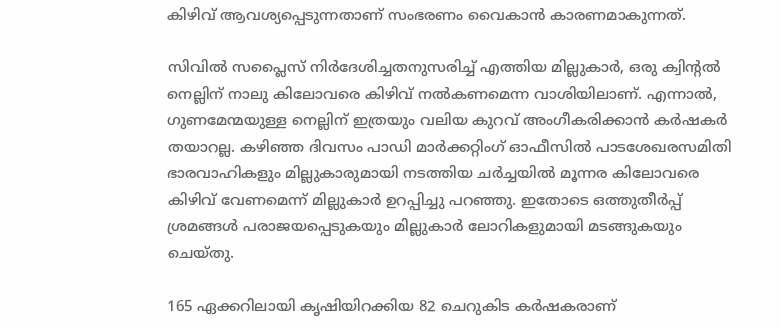കിഴിവ് ആവശ്യപ്പെടുന്നതാണ് സംഭരണം വൈകാൻ കാരണമാകുന്നത്.

സിവിൽ സപ്ലൈസ് നിർദേശിച്ചതനുസരിച്ച് എത്തിയ മില്ലുകാർ, ഒരു ക്വിന്‍റൽ നെല്ലിന് നാലു കിലോവരെ കിഴിവ് നൽകണമെന്ന വാശിയിലാണ്. എന്നാൽ, ഗുണമേന്മയുള്ള നെല്ലിന് ഇത്രയും വലിയ കുറവ് അംഗീകരിക്കാൻ കർഷകർ തയാറല്ല. കഴിഞ്ഞ ദിവസം പാഡി മാർക്കറ്റിംഗ് ഓഫീസിൽ പാടശേഖരസമിതി ഭാരവാഹികളും മില്ലുകാരുമായി നടത്തിയ ചർച്ചയിൽ മൂന്നര കിലോവരെ കിഴിവ് വേണമെന്ന് മില്ലുകാർ ഉറപ്പിച്ചു പറഞ്ഞു. ഇതോടെ ഒത്തുതീർപ്പ് ശ്രമങ്ങൾ പരാജയപ്പെടുകയും മില്ലുകാർ ലോറികളുമായി മടങ്ങുകയും ചെയ്തു.

165 ഏക്കറിലായി കൃഷിയിറക്കിയ 82 ചെറുകിട കർഷകരാണ്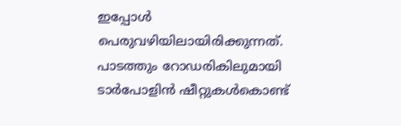ഇപ്പോൾ പെരുവഴിയിലായിരിക്കുന്നത്. പാടത്തും റോഡരികിലുമായി ടാർപോളിൻ ഷീറ്റുകൾകൊണ്ട്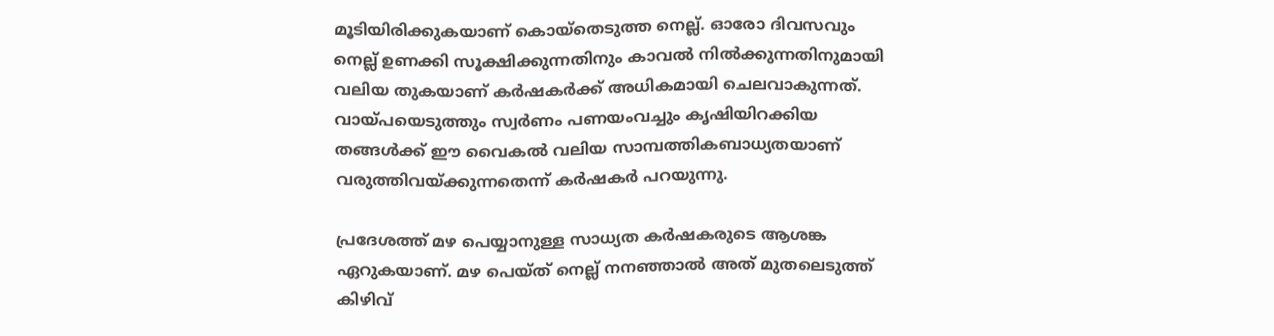മൂടിയിരിക്കുകയാണ് കൊയ്തെടുത്ത നെല്ല്. ഓരോ ദിവസവും നെല്ല് ഉണക്കി സൂക്ഷിക്കുന്നതിനും കാവൽ നിൽക്കുന്നതിനുമായി വലിയ തുകയാണ് കർഷകർക്ക് അധികമായി ചെലവാകുന്നത്. വായ്പയെടുത്തും സ്വർണം പണയംവച്ചും കൃഷിയിറക്കിയ തങ്ങൾക്ക് ഈ വൈകൽ വലിയ സാമ്പത്തികബാധ്യതയാണ് വരുത്തിവയ്ക്കുന്നതെന്ന് കർഷകർ പറയുന്നു.

പ്രദേശത്ത് മഴ പെയ്യാനുള്ള സാധ്യത കർഷകരുടെ ആശങ്ക ഏറുകയാണ്. മഴ പെയ്ത് നെല്ല് നനഞ്ഞാൽ അത് മുതലെടുത്ത് കിഴിവ്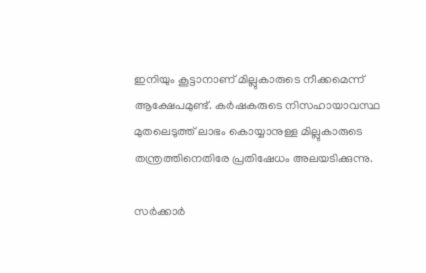ഇനിയും കൂട്ടാനാണ് മില്ലുകാരുടെ നീക്കമെന്ന് ആക്ഷേപമുണ്ട്. കർഷകരുടെ നിസഹായാവസ്ഥ മുതലെടുത്ത് ലാഭം കൊയ്യാനുള്ള മില്ലുകാരുടെ തന്ത്രത്തിനെതിരേ പ്രതിഷേധം അലയടിക്കുന്നു.

സർക്കാർ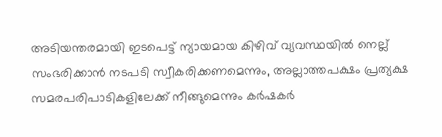അടിയന്തരമായി ഇടപെട്ട് ന്യായമായ കിഴിവ് വ്യവസ്ഥയിൽ നെല്ല് സംഭരിക്കാൻ നടപടി സ്വീകരിക്കണമെന്നും, അല്ലാത്തപക്ഷം പ്രത്യക്ഷ സമരപരിപാടികളിലേക്ക് നീങ്ങുമെന്നും കർഷകർ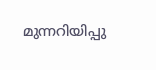മുന്നറിയിപ്പു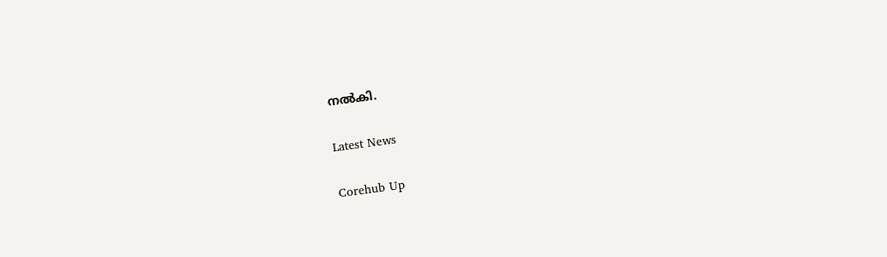നൽകി.

Latest News

Corehub Up